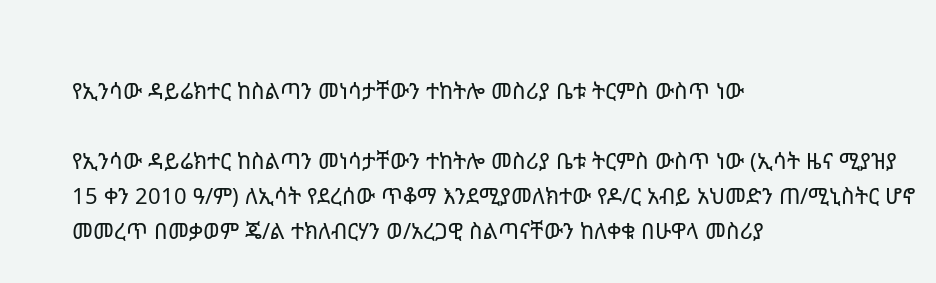የኢንሳው ዳይሬክተር ከስልጣን መነሳታቸውን ተከትሎ መስሪያ ቤቱ ትርምስ ውስጥ ነው

የኢንሳው ዳይሬክተር ከስልጣን መነሳታቸውን ተከትሎ መስሪያ ቤቱ ትርምስ ውስጥ ነው (ኢሳት ዜና ሚያዝያ 15 ቀን 2010 ዓ/ም) ለኢሳት የደረሰው ጥቆማ እንደሚያመለክተው የዶ/ር አብይ አህመድን ጠ/ሚኒስትር ሆኖ መመረጥ በመቃወም ጄ/ል ተክለብርሃን ወ/አረጋዊ ስልጣናቸውን ከለቀቁ በሁዋላ መስሪያ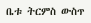ቤቱ ትርምስ ውስጥ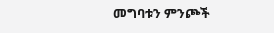መግባቱን ምንጮች